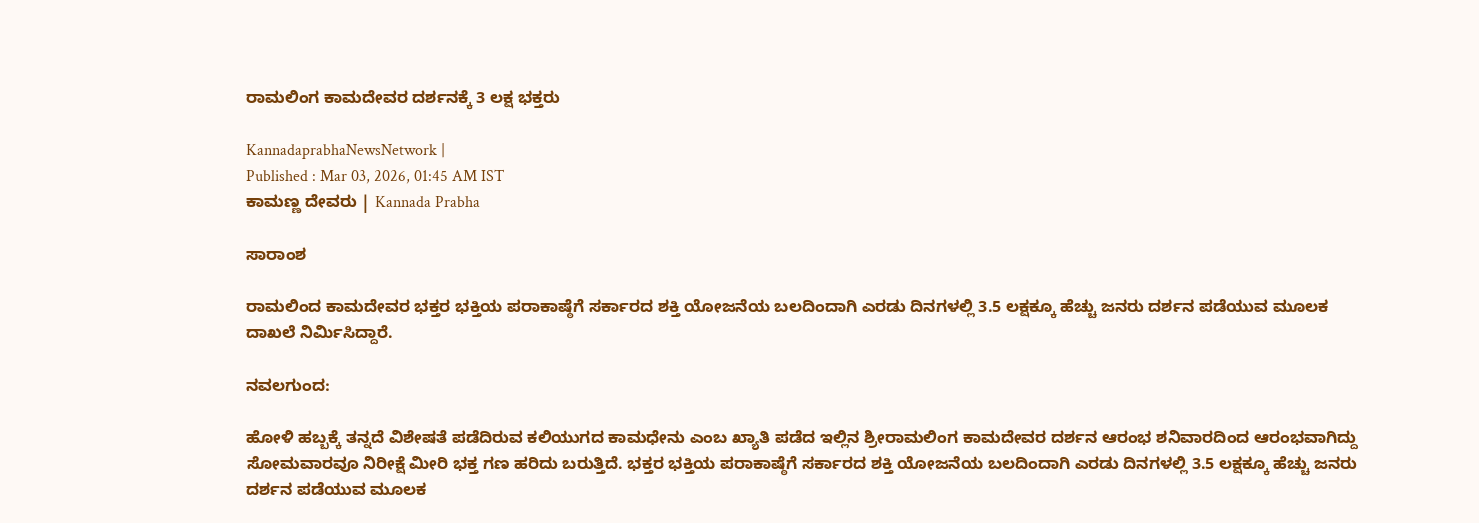ರಾಮಲಿಂಗ ಕಾಮದೇವರ ದರ್ಶನಕ್ಕೆ 3 ಲಕ್ಷ ಭಕ್ತರು

KannadaprabhaNewsNetwork |
Published : Mar 03, 2026, 01:45 AM IST
ಕಾಮಣ್ಣ ದೇವರು | Kannada Prabha

ಸಾರಾಂಶ

ರಾಮಲಿಂದ ಕಾಮದೇವರ ಭಕ್ತರ ಭಕ್ತಿಯ ಪರಾಕಾಷ್ಠೆಗೆ ಸರ್ಕಾರದ ಶಕ್ತಿ ಯೋಜನೆಯ ಬಲದಿಂದಾಗಿ ಎರಡು ದಿನಗಳಲ್ಲಿ 3.5 ಲಕ್ಷಕ್ಕೂ ಹೆಚ್ಚು ಜನರು ದರ್ಶನ ಪಡೆಯುವ ಮೂಲಕ ದಾಖಲೆ ನಿರ್ಮಿಸಿದ್ದಾರೆ.

ನವಲಗುಂದ:

ಹೋಳಿ ಹಬ್ಬಕ್ಕೆ ತನ್ನದೆ ವಿಶೇಷತೆ ಪಡೆದಿರುವ ಕಲಿಯುಗದ ಕಾಮಧೇನು ಎಂಬ ಖ್ಯಾತಿ ಪಡೆದ ಇಲ್ಲಿನ ಶ್ರೀರಾಮಲಿಂಗ ಕಾಮದೇವರ ದರ್ಶನ ಆರಂಭ ಶನಿವಾರದಿಂದ ಆರಂಭವಾಗಿದ್ದು ಸೋಮವಾರವೂ ನಿರೀಕ್ಷೆ ಮೀರಿ ಭಕ್ತ ಗಣ ಹರಿದು ಬರುತ್ತಿದೆ. ಭಕ್ತರ ಭಕ್ತಿಯ ಪರಾಕಾಷ್ಠೆಗೆ ಸರ್ಕಾರದ ಶಕ್ತಿ ಯೋಜನೆಯ ಬಲದಿಂದಾಗಿ ಎರಡು ದಿನಗಳಲ್ಲಿ 3.5 ಲಕ್ಷಕ್ಕೂ ಹೆಚ್ಚು ಜನರು ದರ್ಶನ ಪಡೆಯುವ ಮೂಲಕ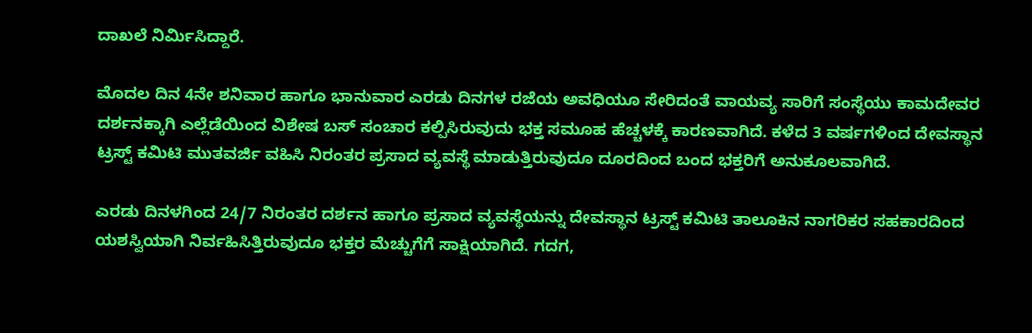ದಾಖಲೆ ನಿರ್ಮಿಸಿದ್ದಾರೆ.

ಮೊದಲ ದಿನ 4ನೇ ಶನಿವಾರ ಹಾಗೂ ಭಾನುವಾರ ಎರಡು ದಿನಗಳ ರಜೆಯ ಅವಧಿಯೂ ಸೇರಿದಂತೆ ವಾಯವ್ಯ ಸಾರಿಗೆ ಸಂಸ್ಥೆಯು ಕಾಮದೇವರ ದರ್ಶನಕ್ಕಾಗಿ ಎಲ್ಲೆಡೆಯಿಂದ ವಿಶೇಷ ಬಸ್ ಸಂಚಾರ ಕಲ್ಪಿಸಿರುವುದು ಭಕ್ತ ಸಮೂಹ ಹೆಚ್ಚಳಕ್ಕೆ ಕಾರಣವಾಗಿದೆ. ಕಳೆದ 3 ವರ್ಷಗಳಿಂದ ದೇವಸ್ಥಾನ ಟ್ರಸ್ಟ್‌ ಕಮಿಟಿ ಮುತವರ್ಜಿ ವಹಿಸಿ ನಿರಂತರ ಪ್ರಸಾದ ವ್ಯವಸ್ಥೆ ಮಾಡುತ್ತಿರುವುದೂ ದೂರದಿಂದ ಬಂದ ಭಕ್ತರಿಗೆ ಅನುಕೂಲವಾಗಿದೆ.

ಎರಡು ದಿನಳಗಿಂದ 24/7 ನಿರಂತರ ದರ್ಶನ ಹಾಗೂ ಪ್ರಸಾದ ವ್ಯವಸ್ಥೆಯನ್ನು ದೇವಸ್ಥಾನ ಟ್ರಸ್ಟ್ ಕಮಿಟಿ ತಾಲೂಕಿನ ನಾಗರಿಕರ ಸಹಕಾರದಿಂದ ಯಶಸ್ವಿಯಾಗಿ ನಿರ್ವಹಿಸಿತ್ತಿರುವುದೂ ಭಕ್ತರ ಮೆಚ್ಚುಗೆಗೆ ಸಾಕ್ಷಿಯಾಗಿದೆ. ಗದಗ,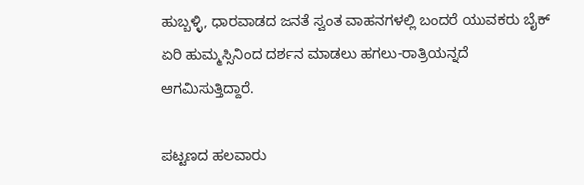ಹುಬ್ಬಳ್ಳಿ, ಧಾರವಾಡದ ಜನತೆ ಸ್ವಂತ ವಾಹನಗಳಲ್ಲಿ ಬಂದರೆ ಯುವಕರು ಬೈಕ್ ಏರಿ ಹುಮ್ಮಸ್ಸಿನಿಂದ ದರ್ಶನ ಮಾಡಲು ಹಗಲು-ರಾತ್ರಿಯನ್ನದೆ ಆಗಮಿಸುತ್ತಿದ್ದಾರೆ.

ಪಟ್ಟಣದ ಹಲವಾರು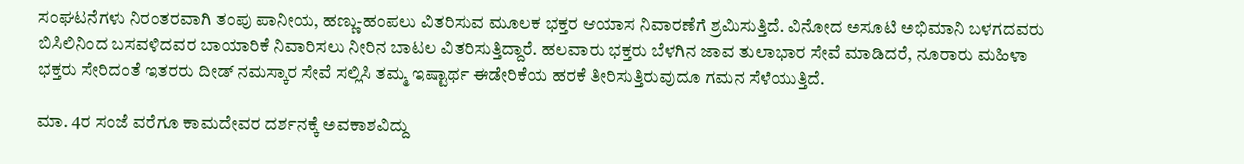ಸಂಘಟನೆಗಳು ನಿರಂತರವಾಗಿ ತಂಪು ಪಾನೀಯ, ಹಣ್ಣು-ಹಂಪಲು ವಿತರಿಸುವ ಮೂಲಕ ಭಕ್ತರ ಆಯಾಸ ನಿವಾರಣೆಗೆ ಶ್ರಮಿಸುತ್ತಿದೆ. ವಿನೋದ ಅಸೂಟಿ ಅಭಿಮಾನಿ ಬಳಗದವರು ಬಿಸಿಲಿನಿಂದ ಬಸವಳಿದವರ ಬಾಯಾರಿಕೆ ನಿವಾರಿಸಲು ನೀರಿನ ಬಾಟಲ ವಿತರಿಸುತ್ತಿದ್ದಾರೆ. ಹಲವಾರು ಭಕ್ತರು ಬೆಳಗಿನ ಜಾವ ತುಲಾಭಾರ ಸೇವೆ ಮಾಡಿದರೆ, ನೂರಾರು ಮಹಿಳಾ ಭಕ್ತರು ಸೇರಿದಂತೆ ಇತರರು ದೀಡ್‌ ನಮಸ್ಕಾರ ಸೇವೆ ಸಲ್ಲಿಸಿ ತಮ್ಮ ಇಷ್ಟಾರ್ಥ ಈಡೇರಿಕೆಯ ಹರಕೆ ತೀರಿಸುತ್ತಿರುವುದೂ ಗಮನ ಸೆಳೆಯುತ್ತಿದೆ.

ಮಾ. 4ರ ಸಂಜೆ ವರೆಗೂ ಕಾಮದೇವರ ದರ್ಶನಕ್ಕೆ ಅವಕಾಶವಿದ್ದು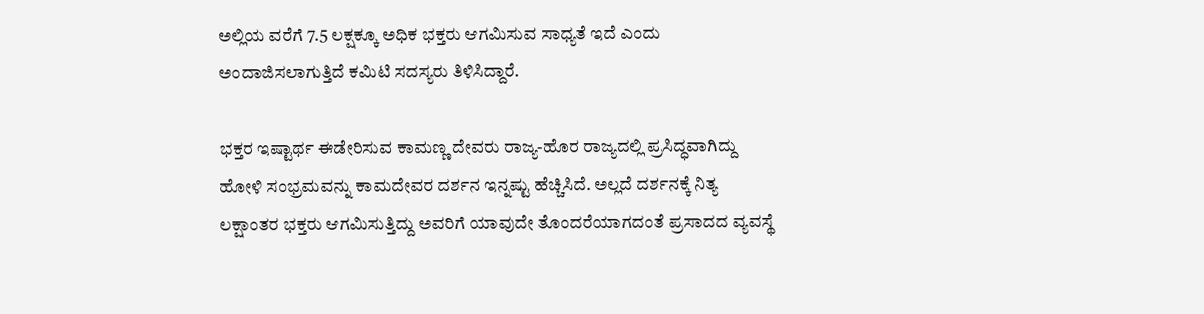ಅಲ್ಲಿಯ ವರೆಗೆ 7.5 ಲಕ್ಷಕ್ಕೂ ಅಧಿಕ ಭಕ್ತರು ಆಗಮಿಸುವ ಸಾಧ್ಯತೆ ಇದೆ ಎಂದು ಅಂದಾಜಿಸಲಾಗುತ್ತಿದೆ ಕಮಿಟಿ ಸದಸ್ಯರು ತಿಳಿಸಿದ್ದಾರೆ.

ಭಕ್ತರ ಇಷ್ಟಾರ್ಥ ಈಡೇರಿಸುವ ಕಾಮಣ್ಣ ದೇವರು ರಾಜ್ಯ-ಹೊರ ರಾಜ್ಯದಲ್ಲಿ ಪ್ರಸಿದ್ಧವಾಗಿದ್ದು ಹೋಳಿ ಸಂಭ್ರಮವನ್ನು ಕಾಮದೇವರ ದರ್ಶನ ಇನ್ನಷ್ಟು ಹೆಚ್ಚಿಸಿದೆ. ಅಲ್ಲದೆ ದರ್ಶನಕ್ಕೆ ನಿತ್ಯ ಲಕ್ಷಾಂತರ ಭಕ್ತರು ಆಗಮಿಸುತ್ತಿದ್ದು ಅವರಿಗೆ ಯಾವುದೇ ತೊಂದರೆಯಾಗದಂತೆ ಪ್ರಸಾದದ ವ್ಯವಸ್ಥೆ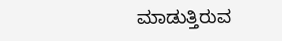ಮಾಡುತ್ತಿರುವ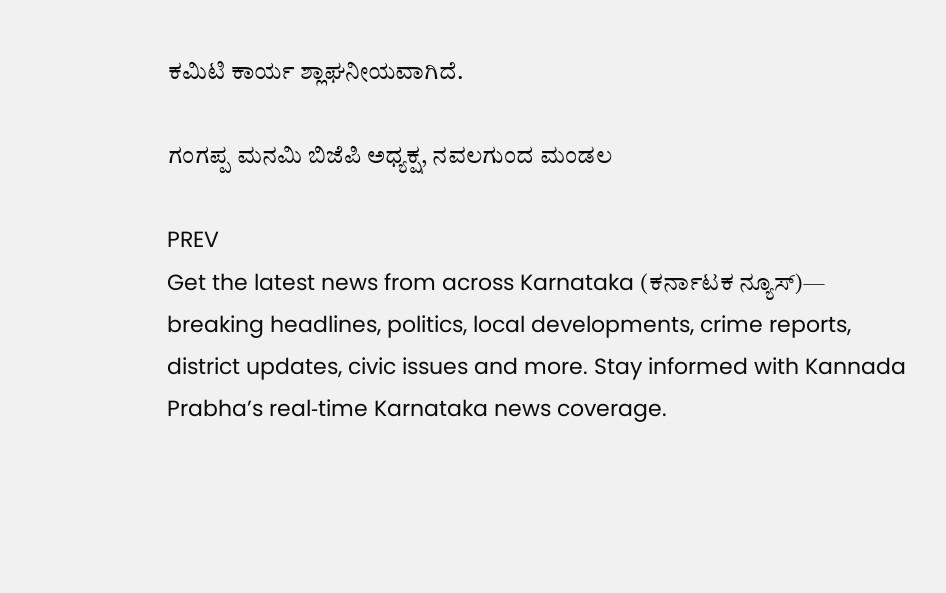ಕಮಿಟಿ ಕಾರ್ಯ ಶ್ಲಾಘನೀಯವಾಗಿದೆ.

ಗಂಗಪ್ಪ ಮನಮಿ ಬಿಜೆಪಿ ಅಧ್ಯಕ್ಷ, ನವಲಗುಂದ ಮಂಡಲ

PREV
Get the latest news from across Karnataka (ಕರ್ನಾಟಕ ನ್ಯೂಸ್)— breaking headlines, politics, local developments, crime reports, district updates, civic issues and more. Stay informed with Kannada Prabha’s real‑time Karnataka news coverage.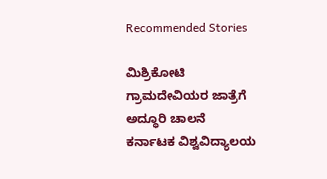Recommended Stories

ಮಿಶ್ರಿಕೋಟಿ ಗ್ರಾಮದೇವಿಯರ ಜಾತ್ರೆಗೆ ಅದ್ಧೂರಿ ಚಾಲನೆ
ಕರ್ನಾಟಕ ವಿಶ್ವವಿದ್ಯಾಲಯ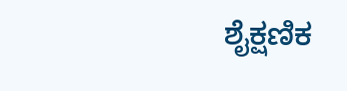ಶೈಕ್ಷಣಿಕ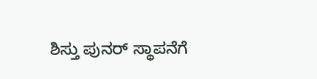ಶಿಸ್ತು ಪುನರ್‌ ಸ್ಥಾಪನೆಗೆ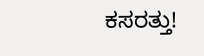ಕಸರತ್ತು!